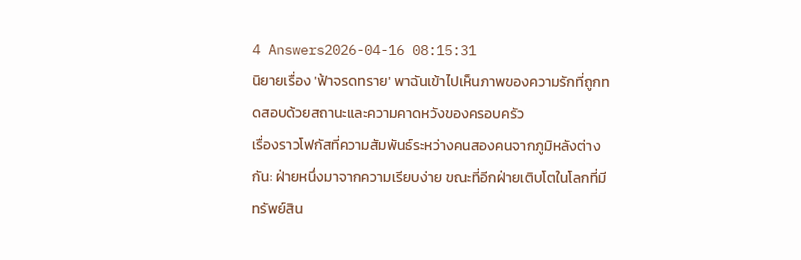4 Answers2026-04-16 08:15:31
นิยายเรื่อง 'ฟ้าจรดทราย' พาฉันเข้าไปเห็นภาพของความรักที่ถูกทดสอบด้วยสถานะและความคาดหวังของครอบครัว
เรื่องราวโฟกัสที่ความสัมพันธ์ระหว่างคนสองคนจากภูมิหลังต่างกัน: ฝ่ายหนึ่งมาจากความเรียบง่าย ขณะที่อีกฝ่ายเติบโตในโลกที่มีทรัพย์สิน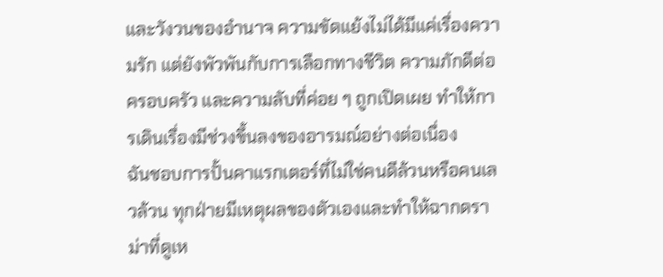และวังวนของอำนาจ ความขัดแย้งไม่ได้มีแค่เรื่องความรัก แต่ยังพัวพันกับการเลือกทางชีวิต ความภักดีต่อครอบครัว และความลับที่ค่อย ๆ ถูกเปิดเผย ทำให้การเดินเรื่องมีช่วงขึ้นลงของอารมณ์อย่างต่อเนื่อง
ฉันชอบการปั้นคาแรกเตอร์ที่ไม่ใช่คนดีล้วนหรือคนเลวล้วน ทุกฝ่ายมีเหตุผลของตัวเองและทำให้ฉากดราม่าที่ดูเห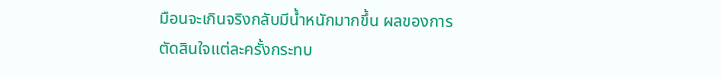มือนจะเกินจริงกลับมีน้ำหนักมากขึ้น ผลของการตัดสินใจแต่ละครั้งกระทบ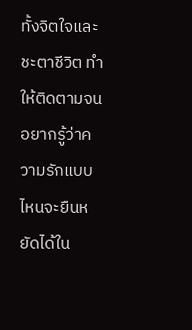ทั้งจิตใจและชะตาชีวิต ทำให้ติดตามจนอยากรู้ว่าความรักแบบไหนจะยืนหยัดได้ใน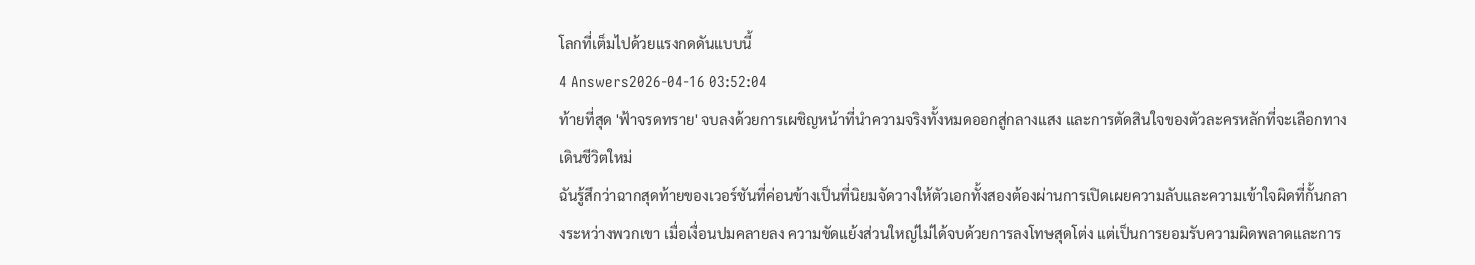โลกที่เต็มไปด้วยแรงกดดันแบบนี้
4 Answers2026-04-16 03:52:04
ท้ายที่สุด 'ฟ้าจรดทราย' จบลงด้วยการเผชิญหน้าที่นำความจริงทั้งหมดออกสู่กลางแสง และการตัดสินใจของตัวละครหลักที่จะเลือกทางเดินชีวิตใหม่
ฉันรู้สึกว่าฉากสุดท้ายของเวอร์ชันที่ค่อนข้างเป็นที่นิยมจัดวางให้ตัวเอกทั้งสองต้องผ่านการเปิดเผยความลับและความเข้าใจผิดที่กั้นกลางระหว่างพวกเขา เมื่อเงื่อนปมคลายลง ความขัดแย้งส่วนใหญ่ไม่ได้จบด้วยการลงโทษสุดโต่ง แต่เป็นการยอมรับความผิดพลาดและการ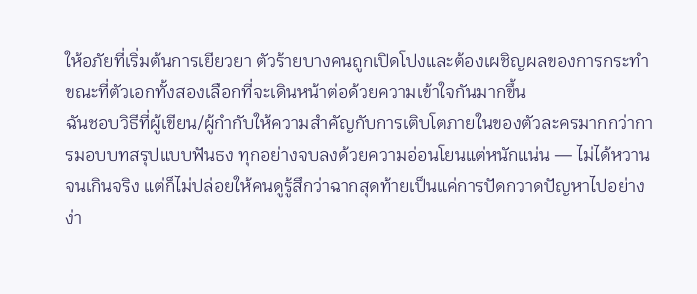ให้อภัยที่เริ่มต้นการเยียวยา ตัวร้ายบางคนถูกเปิดโปงและต้องเผชิญผลของการกระทำ ขณะที่ตัวเอกทั้งสองเลือกที่จะเดินหน้าต่อด้วยความเข้าใจกันมากขึ้น
ฉันชอบวิธีที่ผู้เขียน/ผู้กำกับให้ความสำคัญกับการเติบโตภายในของตัวละครมากกว่าการมอบบทสรุปแบบฟันธง ทุกอย่างจบลงด้วยความอ่อนโยนแต่หนักแน่น — ไม่ได้หวานจนเกินจริง แต่ก็ไม่ปล่อยให้คนดูรู้สึกว่าฉากสุดท้ายเป็นแค่การปัดกวาดปัญหาไปอย่างง่า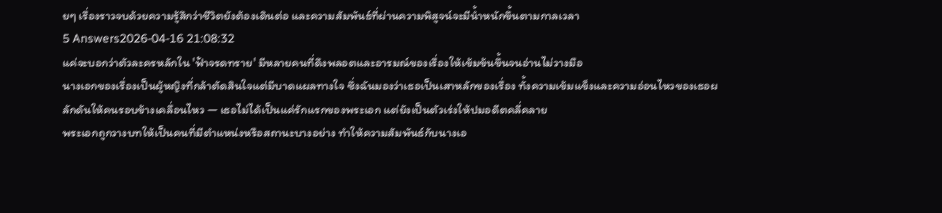ยๆ เรื่องราวจบด้วยความรู้สึกว่าชีวิตยังต้องเดินต่อ และความสัมพันธ์ที่ผ่านความพิสูจน์จะมีน้ำหนักขึ้นตามกาลเวลา
5 Answers2026-04-16 21:08:32
แค่จะบอกว่าตัวละครหลักใน 'ฟ้าจรดทราย' มีหลายคนที่ดึงพลอตและอารมณ์ของเรื่องให้เข้มข้นขึ้นจนอ่านไม่วางมือ
นางเอกของเรื่องเป็นผู้หญิงที่กล้าตัดสินใจแต่มีบาดแผลทางใจ ซึ่งฉันมองว่าเธอเป็นเสาหลักของเรื่อง ทั้งความเข้มแข็งและความอ่อนไหวของเธอผลักดันให้คนรอบข้างเคลื่อนไหว — เธอไม่ได้เป็นแค่รักแรกของพระเอก แต่ยังเป็นตัวเร่งให้ปมอดีตคลี่คลาย
พระเอกถูกวางบทให้เป็นคนที่มีตำแหน่งหรือสถานะบางอย่าง ทำให้ความสัมพันธ์กับนางเอ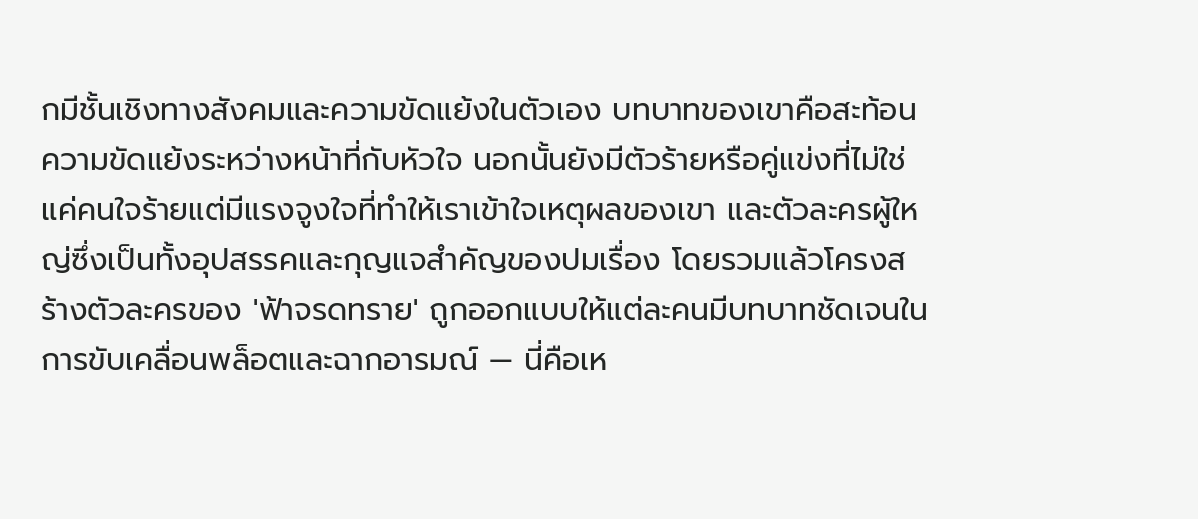กมีชั้นเชิงทางสังคมและความขัดแย้งในตัวเอง บทบาทของเขาคือสะท้อนความขัดแย้งระหว่างหน้าที่กับหัวใจ นอกนั้นยังมีตัวร้ายหรือคู่แข่งที่ไม่ใช่แค่คนใจร้ายแต่มีแรงจูงใจที่ทำให้เราเข้าใจเหตุผลของเขา และตัวละครผู้ใหญ่ซึ่งเป็นทั้งอุปสรรคและกุญแจสำคัญของปมเรื่อง โดยรวมแล้วโครงสร้างตัวละครของ 'ฟ้าจรดทราย' ถูกออกแบบให้แต่ละคนมีบทบาทชัดเจนในการขับเคลื่อนพล็อตและฉากอารมณ์ — นี่คือเห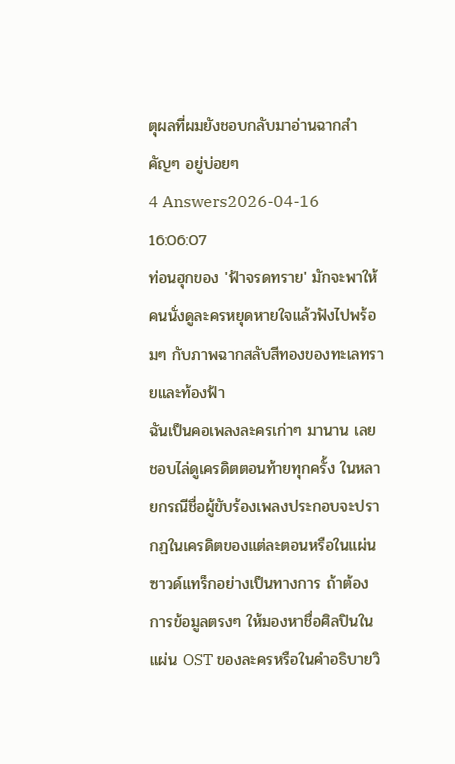ตุผลที่ผมยังชอบกลับมาอ่านฉากสำคัญๆ อยู่บ่อยๆ
4 Answers2026-04-16 16:06:07
ท่อนฮุกของ 'ฟ้าจรดทราย' มักจะพาให้คนนั่งดูละครหยุดหายใจแล้วฟังไปพร้อมๆ กับภาพฉากสลับสีทองของทะเลทรายและท้องฟ้า
ฉันเป็นคอเพลงละครเก่าๆ มานาน เลยชอบไล่ดูเครดิตตอนท้ายทุกครั้ง ในหลายกรณีชื่อผู้ขับร้องเพลงประกอบจะปรากฏในเครดิตของแต่ละตอนหรือในแผ่นซาวด์แทร็กอย่างเป็นทางการ ถ้าต้องการข้อมูลตรงๆ ให้มองหาชื่อศิลปินในแผ่น OST ของละครหรือในคำอธิบายวิ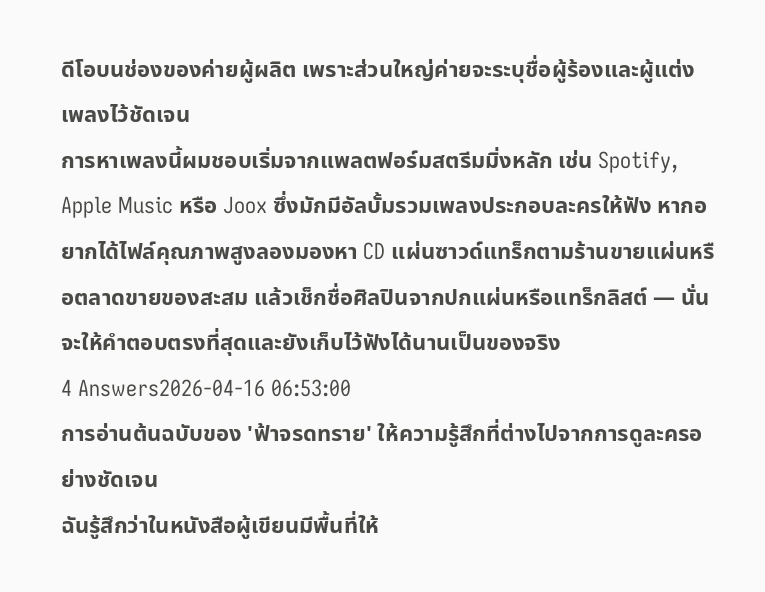ดีโอบนช่องของค่ายผู้ผลิต เพราะส่วนใหญ่ค่ายจะระบุชื่อผู้ร้องและผู้แต่งเพลงไว้ชัดเจน
การหาเพลงนี้ผมชอบเริ่มจากแพลตฟอร์มสตรีมมิ่งหลัก เช่น Spotify, Apple Music หรือ Joox ซึ่งมักมีอัลบั้มรวมเพลงประกอบละครให้ฟัง หากอยากได้ไฟล์คุณภาพสูงลองมองหา CD แผ่นซาวด์แทร็กตามร้านขายแผ่นหรือตลาดขายของสะสม แล้วเช็กชื่อศิลปินจากปกแผ่นหรือแทร็กลิสต์ — นั่นจะให้คำตอบตรงที่สุดและยังเก็บไว้ฟังได้นานเป็นของจริง
4 Answers2026-04-16 06:53:00
การอ่านต้นฉบับของ 'ฟ้าจรดทราย' ให้ความรู้สึกที่ต่างไปจากการดูละครอย่างชัดเจน
ฉันรู้สึกว่าในหนังสือผู้เขียนมีพื้นที่ให้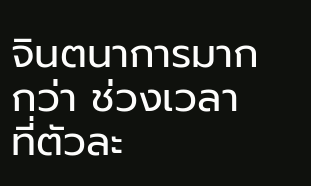จินตนาการมากกว่า ช่วงเวลาที่ตัวละ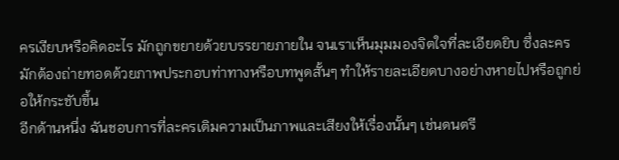ครเงียบหรือคิดอะไร มักถูกขยายด้วยบรรยายภายใน จนเราเห็นมุมมองจิตใจที่ละเอียดยิบ ซึ่งละครมักต้องถ่ายทอดด้วยภาพประกอบท่าทางหรือบทพูดสั้นๆ ทำให้รายละเอียดบางอย่างหายไปหรือถูกย่อให้กระชับขึ้น
อีกด้านหนึ่ง ฉันชอบการที่ละครเติมความเป็นภาพและเสียงให้เรื่องนั้นๆ เช่นดนตรี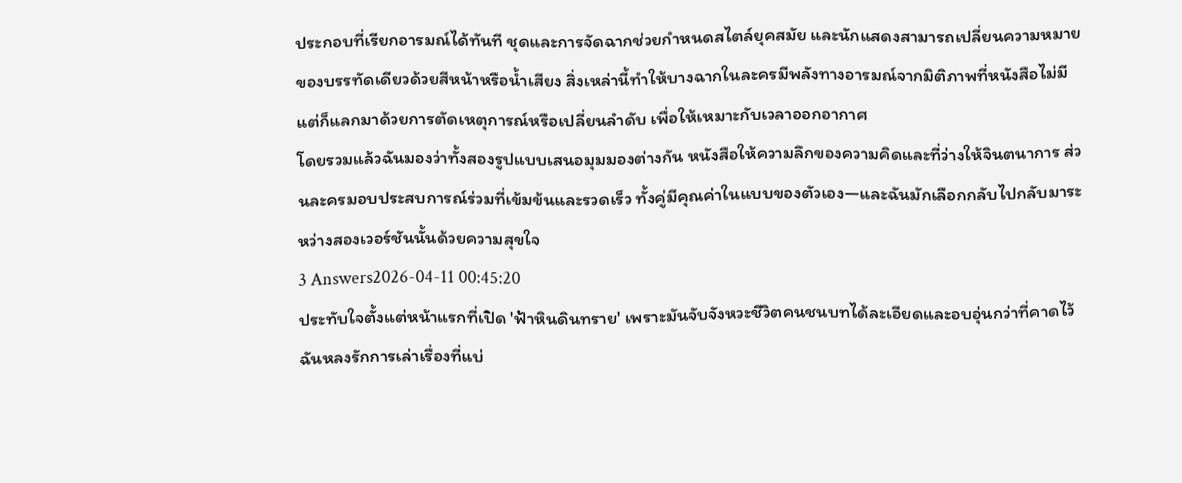ประกอบที่เรียกอารมณ์ได้ทันที ชุดและการจัดฉากช่วยกำหนดสไตล์ยุคสมัย และนักแสดงสามารถเปลี่ยนความหมายของบรรทัดเดียวด้วยสีหน้าหรือน้ำเสียง สิ่งเหล่านี้ทำให้บางฉากในละครมีพลังทางอารมณ์จากมิติภาพที่หนังสือไม่มี แต่ก็แลกมาด้วยการตัดเหตุการณ์หรือเปลี่ยนลำดับ เพื่อให้เหมาะกับเวลาออกอากาศ
โดยรวมแล้วฉันมองว่าทั้งสองรูปแบบเสนอมุมมองต่างกัน หนังสือให้ความลึกของความคิดและที่ว่างให้จินตนาการ ส่วนละครมอบประสบการณ์ร่วมที่เข้มข้นและรวดเร็ว ทั้งคู่มีคุณค่าในแบบของตัวเอง—และฉันมักเลือกกลับไปกลับมาระหว่างสองเวอร์ชันนั้นด้วยความสุขใจ
3 Answers2026-04-11 00:45:20
ประทับใจตั้งแต่หน้าแรกที่เปิด 'ฟ้าหินดินทราย' เพราะมันจับจังหวะชีวิตคนชนบทได้ละเอียดและอบอุ่นกว่าที่คาดไว้ ฉันหลงรักการเล่าเรื่องที่แบ่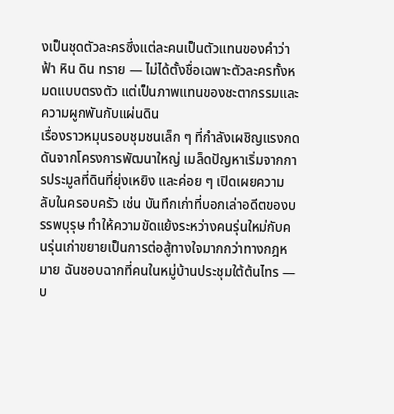งเป็นชุดตัวละครซึ่งแต่ละคนเป็นตัวแทนของคำว่า ฟ้า หิน ดิน ทราย — ไม่ได้ตั้งชื่อเฉพาะตัวละครทั้งหมดแบบตรงตัว แต่เป็นภาพแทนของชะตากรรมและความผูกพันกับแผ่นดิน
เรื่องราวหมุนรอบชุมชนเล็ก ๆ ที่กำลังเผชิญแรงกดดันจากโครงการพัฒนาใหญ่ เมล็ดปัญหาเริ่มจากการประมูลที่ดินที่ยุ่งเหยิง และค่อย ๆ เปิดเผยความลับในครอบครัว เช่น บันทึกเก่าที่บอกเล่าอดีตของบรรพบุรุษ ทำให้ความขัดแย้งระหว่างคนรุ่นใหม่กับคนรุ่นเก่าขยายเป็นการต่อสู้ทางใจมากกว่าทางกฎหมาย ฉันชอบฉากที่คนในหมู่บ้านประชุมใต้ต้นไทร — บ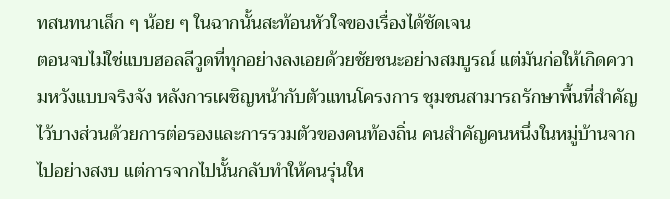ทสนทนาเล็ก ๆ น้อย ๆ ในฉากนั้นสะท้อนหัวใจของเรื่องได้ชัดเจน
ตอนจบไม่ใช่แบบฮอลลีวูดที่ทุกอย่างลงเอยด้วยชัยชนะอย่างสมบูรณ์ แต่มันก่อให้เกิดความหวังแบบจริงจัง หลังการเผชิญหน้ากับตัวแทนโครงการ ชุมชนสามารถรักษาพื้นที่สำคัญไว้บางส่วนด้วยการต่อรองและการรวมตัวของคนท้องถิ่น คนสำคัญคนหนึ่งในหมู่บ้านจากไปอย่างสงบ แต่การจากไปนั้นกลับทำให้คนรุ่นให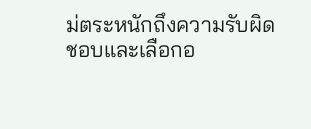ม่ตระหนักถึงความรับผิดชอบและเลือกอ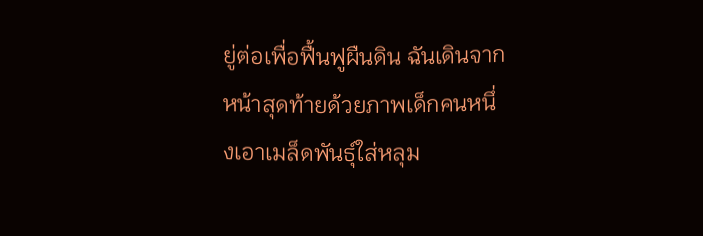ยู่ต่อเพื่อฟื้นฟูผืนดิน ฉันเดินจากหน้าสุดท้ายด้วยภาพเด็กคนหนึ่งเอาเมล็ดพันธุ์ใส่หลุม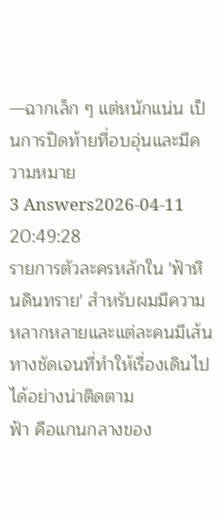—ฉากเล็ก ๆ แต่หนักแน่น เป็นการปิดท้ายที่อบอุ่นและมีความหมาย
3 Answers2026-04-11 20:49:28
รายการตัวละครหลักใน 'ฟ้าหินดินทราย' สำหรับผมมีความหลากหลายและแต่ละคนมีเส้นทางชัดเจนที่ทำให้เรื่องเดินไปได้อย่างน่าติดตาม
ฟ้า คือแกนกลางของ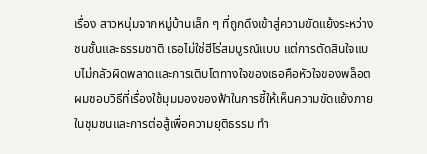เรื่อง สาวหนุ่มจากหมู่บ้านเล็ก ๆ ที่ถูกดึงเข้าสู่ความขัดแย้งระหว่างชนชั้นและธรรมชาติ เธอไม่ใช่ฮีโร่สมบูรณ์แบบ แต่การตัดสินใจแบบไม่กลัวผิดพลาดและการเติบโตทางใจของเธอคือหัวใจของพล็อต ผมชอบวิธีที่เรื่องใช้มุมมองของฟ้าในการชี้ให้เห็นความขัดแย้งภายในชุมชนและการต่อสู้เพื่อความยุติธรรม ทำ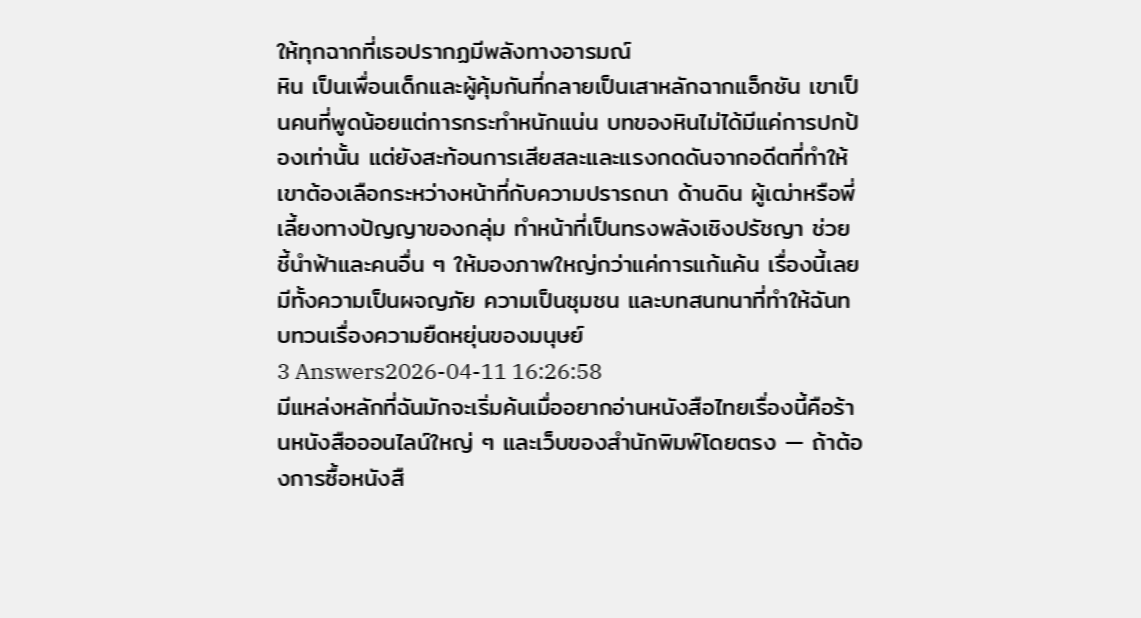ให้ทุกฉากที่เธอปรากฏมีพลังทางอารมณ์
หิน เป็นเพื่อนเด็กและผู้คุ้มกันที่กลายเป็นเสาหลักฉากแอ็กชัน เขาเป็นคนที่พูดน้อยแต่การกระทำหนักแน่น บทของหินไม่ได้มีแค่การปกป้องเท่านั้น แต่ยังสะท้อนการเสียสละและแรงกดดันจากอดีตที่ทำให้เขาต้องเลือกระหว่างหน้าที่กับความปรารถนา ด้านดิน ผู้เฒ่าหรือพี่เลี้ยงทางปัญญาของกลุ่ม ทำหน้าที่เป็นทรงพลังเชิงปรัชญา ช่วยชี้นำฟ้าและคนอื่น ๆ ให้มองภาพใหญ่กว่าแค่การแก้แค้น เรื่องนี้เลยมีทั้งความเป็นผจญภัย ความเป็นชุมชน และบทสนทนาที่ทำให้ฉันทบทวนเรื่องความยืดหยุ่นของมนุษย์
3 Answers2026-04-11 16:26:58
มีแหล่งหลักที่ฉันมักจะเริ่มค้นเมื่ออยากอ่านหนังสือไทยเรื่องนี้คือร้านหนังสือออนไลน์ใหญ่ ๆ และเว็บของสำนักพิมพ์โดยตรง — ถ้าต้องการซื้อหนังสื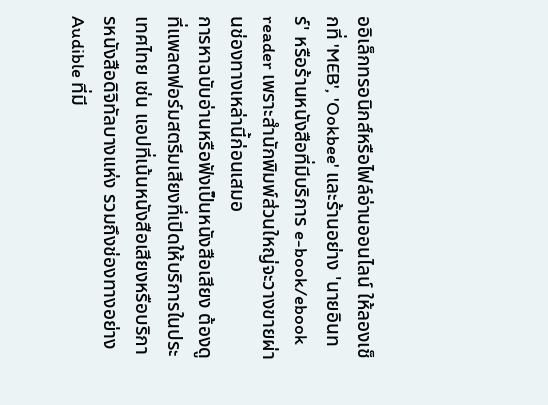ออิเล็กทรอนิกส์หรือไฟล์อ่านออนไลน์ ให้ลองเช็กที่ 'MEB', 'Ookbee' และร้านอย่าง 'นายอินทร์' หรือร้านหนังสือที่มีบริการ e-book/ebook reader เพราะสำนักพิมพ์ส่วนใหญ่จะวางขายผ่านช่องทางเหล่านี้ก่อนเสมอ
การหาฉบับอ่านหรือฟังเป็นหนังสือเสียง ต้องดูที่แพลตฟอร์มสตรีมเสียงที่เปิดให้บริการในประเทศไทย เช่น แอปที่เน้นหนังสือเสียงหรือบริการหนังสือดิจิทัลบางแห่ง รวมถึงช่องทางอย่าง Audible ที่มี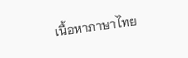เนื้อหาภาษาไทย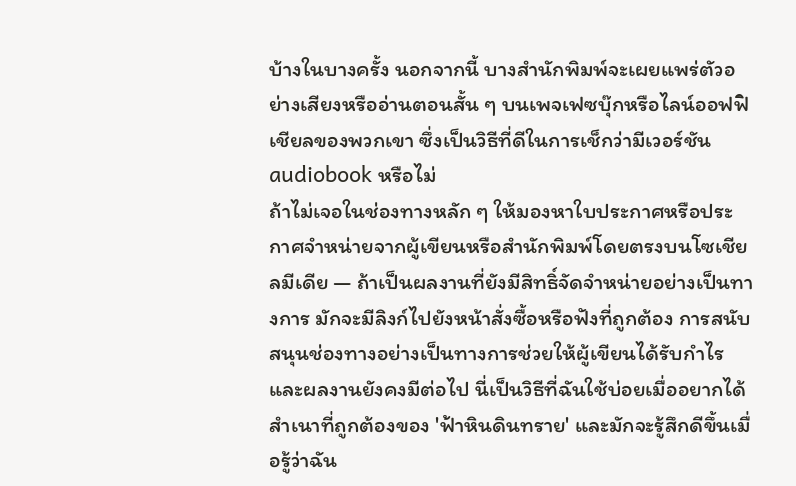บ้างในบางครั้ง นอกจากนี้ บางสำนักพิมพ์จะเผยแพร่ตัวอย่างเสียงหรืออ่านตอนสั้น ๆ บนเพจเฟซบุ๊กหรือไลน์ออฟฟิเชียลของพวกเขา ซึ่งเป็นวิธีที่ดีในการเช็กว่ามีเวอร์ชัน audiobook หรือไม่
ถ้าไม่เจอในช่องทางหลัก ๆ ให้มองหาใบประกาศหรือประกาศจำหน่ายจากผู้เขียนหรือสำนักพิมพ์โดยตรงบนโซเชียลมีเดีย — ถ้าเป็นผลงานที่ยังมีสิทธิ์จัดจำหน่ายอย่างเป็นทางการ มักจะมีลิงก์ไปยังหน้าสั่งซื้อหรือฟังที่ถูกต้อง การสนับสนุนช่องทางอย่างเป็นทางการช่วยให้ผู้เขียนได้รับกำไรและผลงานยังคงมีต่อไป นี่เป็นวิธีที่ฉันใช้บ่อยเมื่ออยากได้สำเนาที่ถูกต้องของ 'ฟ้าหินดินทราย' และมักจะรู้สึกดีขึ้นเมื่อรู้ว่าฉัน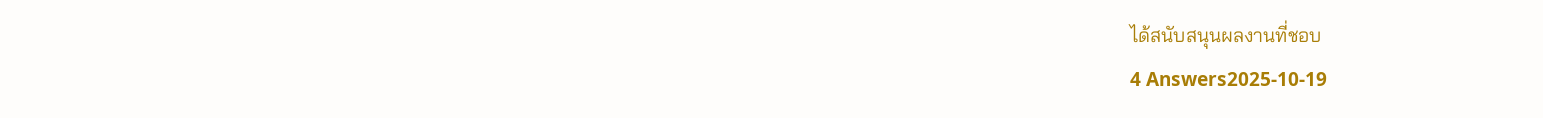ได้สนับสนุนผลงานที่ชอบ
4 Answers2025-10-19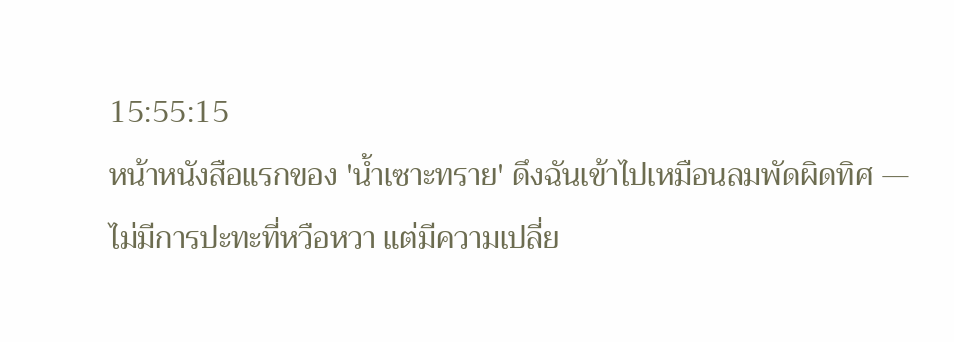15:55:15
หน้าหนังสือแรกของ 'น้ำเซาะทราย' ดึงฉันเข้าไปเหมือนลมพัดผิดทิศ — ไม่มีการปะทะที่หวือหวา แต่มีความเปลี่ย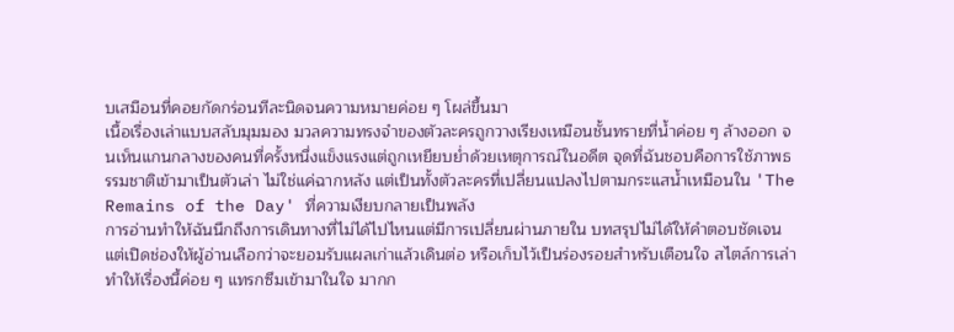บเสมือนที่คอยกัดกร่อนทีละนิดจนความหมายค่อย ๆ โผล่ขึ้นมา
เนื้อเรื่องเล่าแบบสลับมุมมอง มวลความทรงจำของตัวละครถูกวางเรียงเหมือนชั้นทรายที่น้ำค่อย ๆ ล้างออก จนเห็นแกนกลางของคนที่ครั้งหนึ่งแข็งแรงแต่ถูกเหยียบย่ำด้วยเหตุการณ์ในอดีต จุดที่ฉันชอบคือการใช้ภาพธรรมชาติเข้ามาเป็นตัวเล่า ไม่ใช่แค่ฉากหลัง แต่เป็นทั้งตัวละครที่เปลี่ยนแปลงไปตามกระแสน้ำเหมือนใน 'The Remains of the Day' ที่ความเงียบกลายเป็นพลัง
การอ่านทำให้ฉันนึกถึงการเดินทางที่ไม่ได้ไปไหนแต่มีการเปลี่ยนผ่านภายใน บทสรุปไม่ได้ให้คำตอบชัดเจนแต่เปิดช่องให้ผู้อ่านเลือกว่าจะยอมรับแผลเก่าแล้วเดินต่อ หรือเก็บไว้เป็นร่องรอยสำหรับเตือนใจ สไตล์การเล่าทำให้เรื่องนี้ค่อย ๆ แทรกซึมเข้ามาในใจ มากก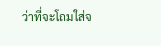ว่าที่จะโถมใส่จ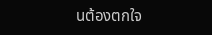นต้องตกใจ